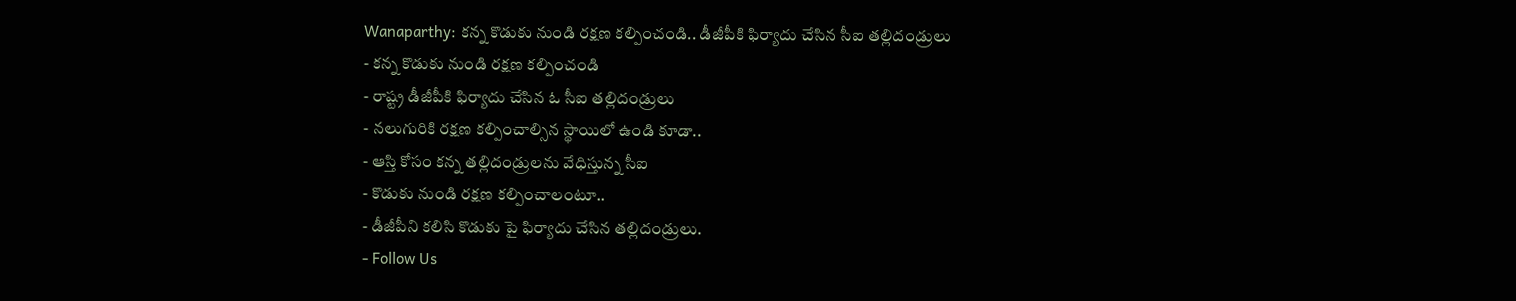Wanaparthy: కన్న కొడుకు నుండి రక్షణ కల్పించండి.. డీజీపీకి ఫిర్యాదు చేసిన సీఐ తల్లిదండ్రులు
- కన్న కొడుకు నుండి రక్షణ కల్పించండి
- రాష్ట్ర డీజీపీకి ఫిర్యాదు చేసిన ఓ సీఐ తల్లిదండ్రులు
- నలుగురికి రక్షణ కల్పించాల్సిన స్థాయిలో ఉండి కూడా..
- ఆస్తి కోసం కన్న తల్లిదండ్రులను వేధిస్తున్న సీఐ
- కొడుకు నుండి రక్షణ కల్పించాలంటూ..
- డీజీపీని కలిసి కొడుకు పై ఫిర్యాదు చేసిన తల్లిదండ్రులు.
- Follow Us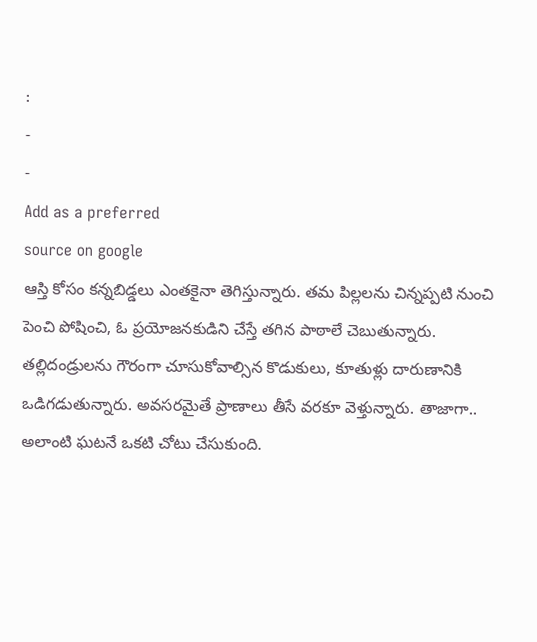:
-
-
Add as a preferred
source on google
ఆస్తి కోసం కన్నబిడ్డలు ఎంతకైనా తెగిస్తున్నారు. తమ పిల్లలను చిన్నప్పటి నుంచి పెంచి పోషించి, ఓ ప్రయోజనకుడిని చేస్తే తగిన పాఠాలే చెబుతున్నారు. తల్లిదండ్రులను గౌరంగా చూసుకోవాల్సిన కొడుకులు, కూతుళ్లు దారుణానికి ఒడిగడుతున్నారు. అవసరమైతే ప్రాణాలు తీసే వరకూ వెళ్తున్నారు. తాజాగా.. అలాంటి ఘటనే ఒకటి చోటు చేసుకుంది.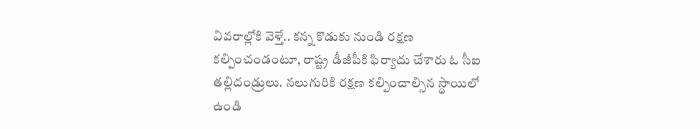వివరాల్లోకి వెళ్తే.. కన్న కొడుకు నుండి రక్షణ కల్పించండంటూ, రాష్ట్ర డీజీపీకి ఫిర్యాదు చేశారు ఓ సీఐ తల్లిదండ్రులు. నలుగురికి రక్షణ కల్పించాల్సిన స్థాయిలో ఉండి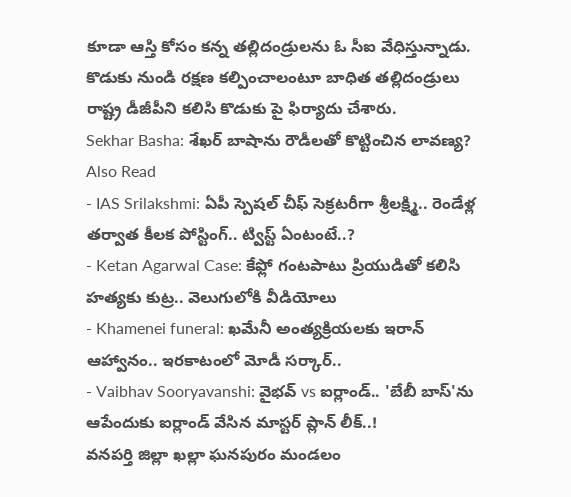కూడా ఆస్తి కోసం కన్న తల్లిదండ్రులను ఓ సీఐ వేధిస్తున్నాడు. కొడుకు నుండి రక్షణ కల్పించాలంటూ బాధిత తల్లిదండ్రులు రాష్ట్ర డీజీపీని కలిసి కొడుకు పై ఫిర్యాదు చేశారు.
Sekhar Basha: శేఖర్ బాషాను రౌడీలతో కొట్టించిన లావణ్య?
Also Read
- IAS Srilakshmi: ఏపీ స్పెషల్ చీఫ్ సెక్రటరీగా శ్రీలక్ష్మి.. రెండేళ్ల తర్వాత కీలక పోస్టింగ్.. ట్విస్ట్ ఏంటంటే..?
- Ketan Agarwal Case: కేఫ్లో గంటపాటు ప్రియుడితో కలిసి హత్యకు కుట్ర.. వెలుగులోకి వీడియోలు
- Khamenei funeral: ఖమేనీ అంత్యక్రియలకు ఇరాన్ ఆహ్వానం.. ఇరకాటంలో మోడీ సర్కార్..
- Vaibhav Sooryavanshi: వైభవ్ vs ఐర్లాండ్.. 'బేబీ బాస్'ను ఆపేందుకు ఐర్లాండ్ వేసిన మాస్టర్ ప్లాన్ లీక్..!
వనపర్తి జిల్లా ఖల్లా ఘనపురం మండలం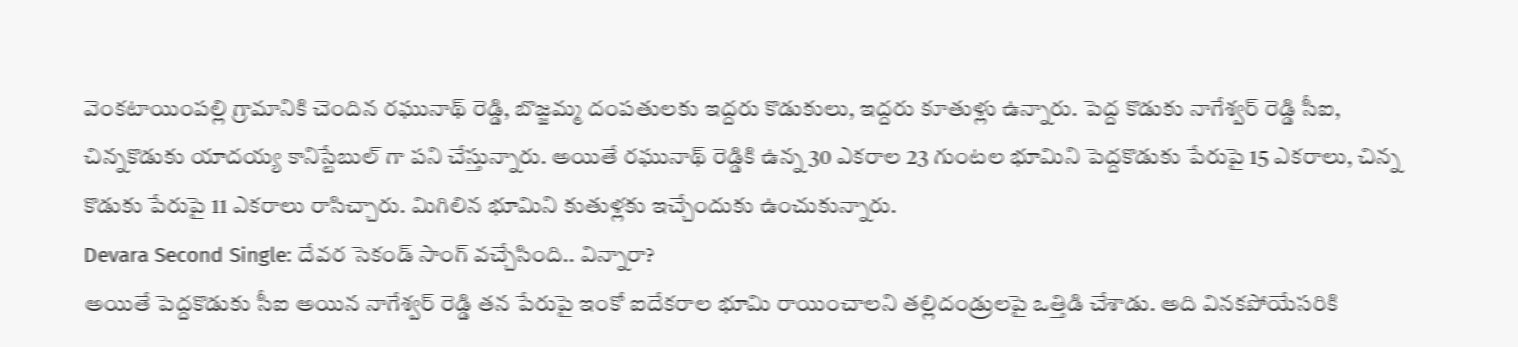వెంకటాయింపల్లి గ్రామానికి చెందిన రఘునాథ్ రెడ్డి, బొజ్జమ్మ దంపతులకు ఇద్దరు కొడుకులు, ఇద్దరు కూతుళ్లు ఉన్నారు. పెద్ద కొడుకు నాగేశ్వర్ రెడ్డి సీఐ, చిన్నకొడుకు యాదయ్య కానిస్టేబుల్ గా పని చేస్తున్నారు. అయితే రఘునాథ్ రెడ్డికి ఉన్న 30 ఎకరాల 23 గుంటల భూమిని పెద్దకొడుకు పేరుపై 15 ఎకరాలు, చిన్న కొడుకు పేరుపై 11 ఎకరాలు రాసిచ్చారు. మిగిలిన భూమిని కుతుళ్లకు ఇచ్చేందుకు ఉంచుకున్నారు.
Devara Second Single: దేవర సెకండ్ సాంగ్ వచ్చేసింది.. విన్నారా?
అయితే పెద్దకొడుకు సీఐ అయిన నాగేశ్వర్ రెడ్డి తన పేరుపై ఇంకో ఐదేకరాల భూమి రాయించాలని తల్లిదండ్రులపై ఒత్తిడి చేశాడు. అది వినకపోయేసరికి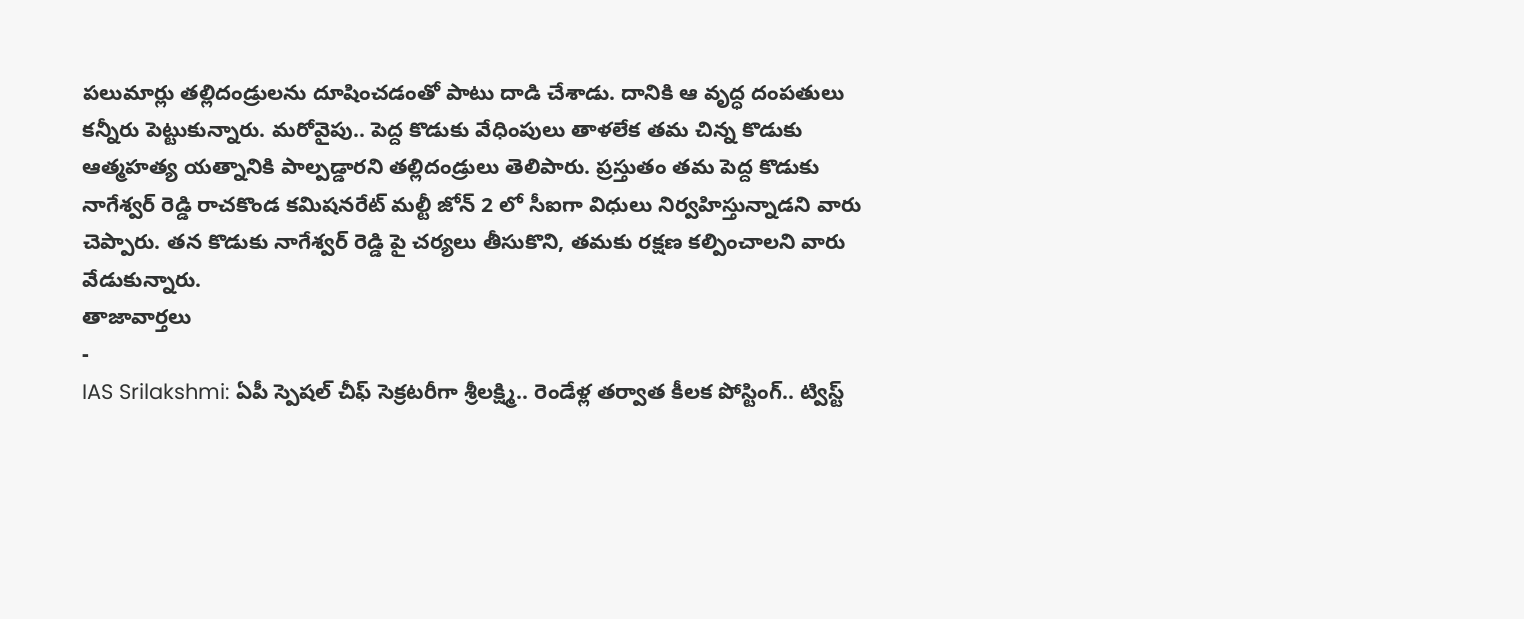పలుమార్లు తల్లిదండ్రులను దూషించడంతో పాటు దాడి చేశాడు. దానికి ఆ వృద్ధ దంపతులు కన్నీరు పెట్టుకున్నారు. మరోవైపు.. పెద్ద కొడుకు వేధింపులు తాళలేక తమ చిన్న కొడుకు ఆత్మహత్య యత్నానికి పాల్పడ్డారని తల్లిదండ్రులు తెలిపారు. ప్రస్తుతం తమ పెద్ద కొడుకు నాగేశ్వర్ రెడ్డి రాచకొండ కమిషనరేట్ మల్టీ జోన్ 2 లో సీఐగా విధులు నిర్వహిస్తున్నాడని వారు చెప్పారు. తన కొడుకు నాగేశ్వర్ రెడ్డి పై చర్యలు తీసుకొని, తమకు రక్షణ కల్పించాలని వారు వేడుకున్నారు.
తాజావార్తలు
-
IAS Srilakshmi: ఏపీ స్పెషల్ చీఫ్ సెక్రటరీగా శ్రీలక్ష్మి.. రెండేళ్ల తర్వాత కీలక పోస్టింగ్.. ట్విస్ట్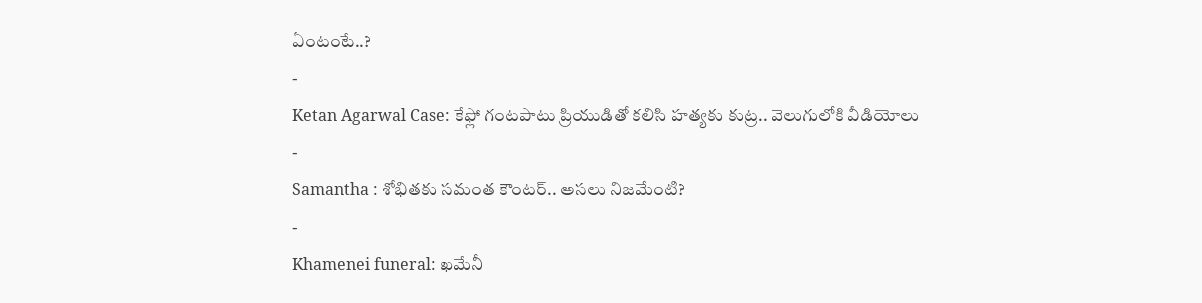ఏంటంటే..?
-
Ketan Agarwal Case: కేఫ్లో గంటపాటు ప్రియుడితో కలిసి హత్యకు కుట్ర.. వెలుగులోకి వీడియోలు
-
Samantha : శోభితకు సమంత కౌంటర్.. అసలు నిజమేంటి?
-
Khamenei funeral: ఖమేనీ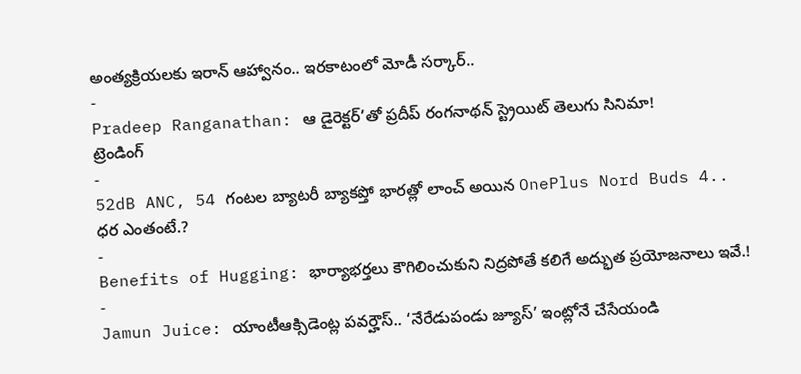అంత్యక్రియలకు ఇరాన్ ఆహ్వానం.. ఇరకాటంలో మోడీ సర్కార్..
-
Pradeep Ranganathan: ఆ డైరెక్టర్’తో ప్రదీప్ రంగనాథన్ స్ట్రెయిట్ తెలుగు సినిమా!
ట్రెండింగ్
-
52dB ANC, 54 గంటల బ్యాటరీ బ్యాకప్తో భారత్లో లాంచ్ అయిన OnePlus Nord Buds 4.. ధర ఎంతంటే.?
-
Benefits of Hugging: భార్యాభర్తలు కౌగిలించుకుని నిద్రపోతే కలిగే అద్భుత ప్రయోజనాలు ఇవే.!
-
Jamun Juice: యాంటీఆక్సిడెంట్ల పవర్హౌస్.. ‘నేరేడుపండు జ్యూస్’ ఇంట్లోనే చేసేయండి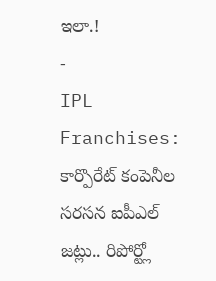ఇలా.!
-
IPL Franchises: కార్పొరేట్ కంపెనీల సరసన ఐపీఎల్ జట్లు.. రిపోర్ట్లో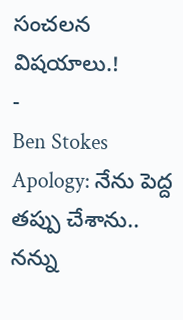సంచలన విషయాలు.!
-
Ben Stokes Apology: నేను పెద్ద తప్పు చేశాను.. నన్ను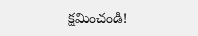క్షమించండి!